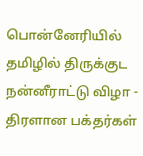பொன்னேரியில் தமிழில் திருக்குட நன்னீராட்டு விழா - திரளான பக்தர்கள்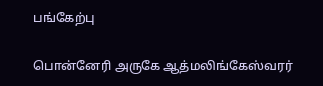பங்கேற்பு

பொன்னேரி அருகே ஆத்மலிங்கேஸ்வரர்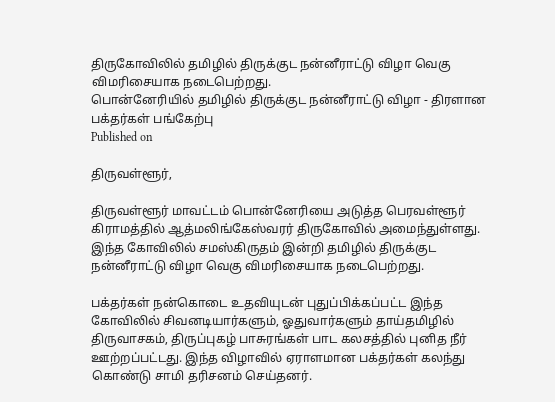திருகோவிலில் தமிழில் திருக்குட நன்னீராட்டு விழா வெகு விமரிசையாக நடைபெற்றது.
பொன்னேரியில் தமிழில் திருக்குட நன்னீராட்டு விழா - திரளான பக்தர்கள் பங்கேற்பு
Published on

திருவள்ளூர்,

திருவள்ளூர் மாவட்டம் பொன்னேரியை அடுத்த பெரவள்ளூர் கிராமத்தில் ஆத்மலிங்கேஸ்வரர் திருகோவில் அமைந்துள்ளது. இந்த கோவிலில் சமஸ்கிருதம் இன்றி தமிழில் திருக்குட நன்னீராட்டு விழா வெகு விமரிசையாக நடைபெற்றது.

பக்தர்கள் நன்கொடை உதவியுடன் புதுப்பிக்கப்பட்ட இந்த கோவிலில் சிவனடியார்களும், ஓதுவார்களும் தாய்தமிழில் திருவாசகம், திருப்புகழ் பாசுரங்கள் பாட கலசத்தில் புனித நீர் ஊற்றப்பட்டது. இந்த விழாவில் ஏராளமான பக்தர்கள் கலந்து கொண்டு சாமி தரிசனம் செய்தனர்.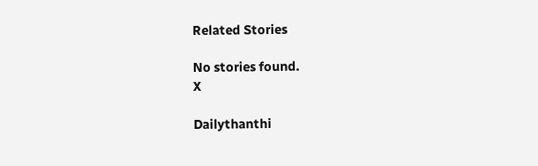Related Stories

No stories found.
X

Dailythanthi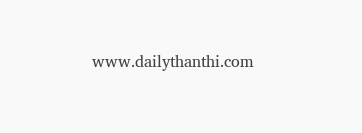www.dailythanthi.com